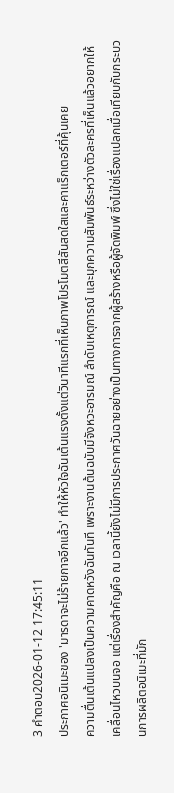3 คำตอบ2026-01-12 17:45:11
ประกาศอนิเมะของ 'มารดาจะไม่ร้ายกาจอีกแล้ว' ทำให้หัวใจฉันเต้นแรงตั้งแต่วินาทีแรกที่เห็นภาพโปรโมตสีสันสดใสและคาแร็กเตอร์ที่คุ้นเคย
ความตื่นเต้นแปลงเป็นความคาดหวังฉันทันที เพราะงานต้นฉบับมีจังหวะอารมณ์ ลำดับเหตุการณ์ และมุกความสัมพันธ์ระหว่างตัวละครที่เห็นแล้วอยากให้เคลื่อนไหวบนจอ แต่เรื่องสำคัญคือ ณ เวลานี้ยังไม่มีการประกาศวันฉายอย่างเป็นทางการจากผู้สร้างหรือผู้จัดพิมพ์ ซึ่งไม่ใช่เรื่องแปลกเมื่อเทียบกับกระบวนการผลิตอนิเมะที่มัก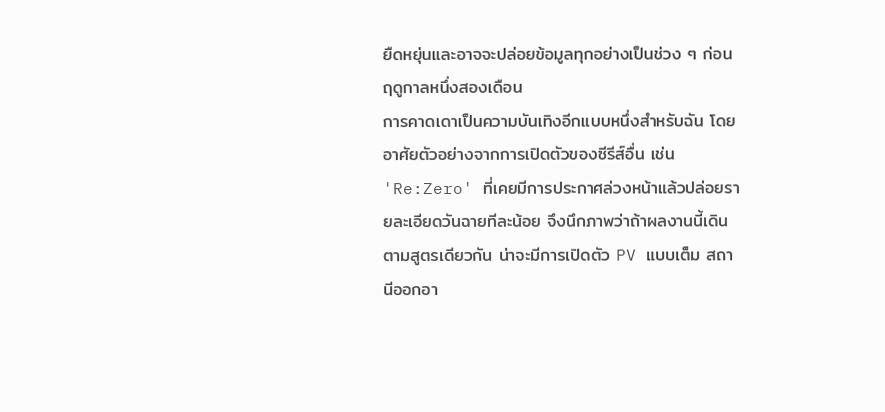ยืดหยุ่นและอาจจะปล่อยข้อมูลทุกอย่างเป็นช่วง ๆ ก่อนฤดูกาลหนึ่งสองเดือน
การคาดเดาเป็นความบันเทิงอีกแบบหนึ่งสำหรับฉัน โดยอาศัยตัวอย่างจากการเปิดตัวของซีรีส์อื่น เช่น 'Re:Zero' ที่เคยมีการประกาศล่วงหน้าแล้วปล่อยรายละเอียดวันฉายทีละน้อย จึงนึกภาพว่าถ้าผลงานนี้เดินตามสูตรเดียวกัน น่าจะมีการเปิดตัว PV แบบเต็ม สถานีออกอา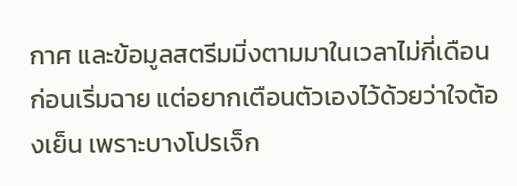กาศ และข้อมูลสตรีมมิ่งตามมาในเวลาไม่กี่เดือนก่อนเริ่มฉาย แต่อยากเตือนตัวเองไว้ด้วยว่าใจต้องเย็น เพราะบางโปรเจ็ก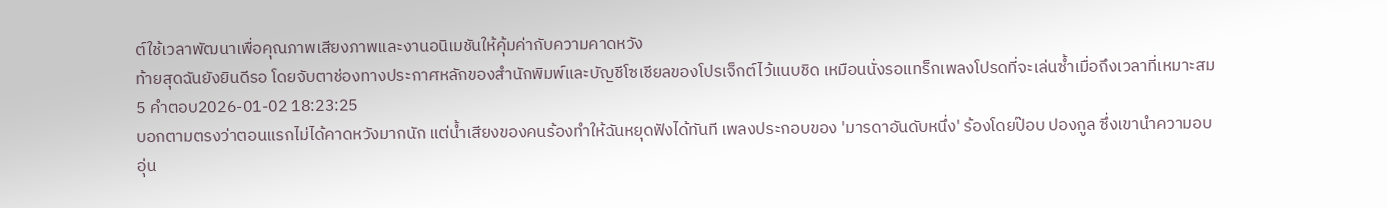ต์ใช้เวลาพัฒนาเพื่อคุณภาพเสียงภาพและงานอนิเมชันให้คุ้มค่ากับความคาดหวัง
ท้ายสุดฉันยังยินดีรอ โดยจับตาช่องทางประกาศหลักของสำนักพิมพ์และบัญชีโซเชียลของโปรเจ็กต์ไว้แนบชิด เหมือนนั่งรอแทร็กเพลงโปรดที่จะเล่นซ้ำเมื่อถึงเวลาที่เหมาะสม
5 คำตอบ2026-01-02 18:23:25
บอกตามตรงว่าตอนแรกไม่ได้คาดหวังมากนัก แต่น้ำเสียงของคนร้องทำให้ฉันหยุดฟังได้ทันที เพลงประกอบของ 'มารดาอันดับหนึ่ง' ร้องโดยป๊อบ ปองกูล ซึ่งเขานำความอบอุ่น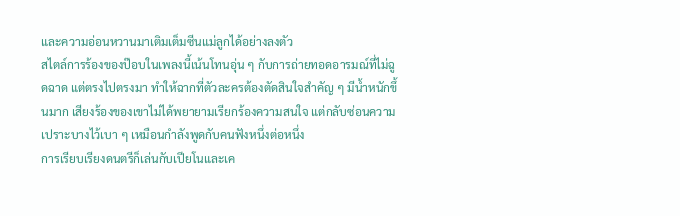และความอ่อนหวานมาเติมเต็มซีนแม่ลูกได้อย่างลงตัว
สไตล์การร้องของป๊อบในเพลงนี้เน้นโทนอุ่น ๆ กับการถ่ายทอดอารมณ์ที่ไม่ฉูดฉาด แต่ตรงไปตรงมา ทำให้ฉากที่ตัวละครต้องตัดสินใจสำคัญ ๆ มีน้ำหนักขึ้นมาก เสียงร้องของเขาไม่ได้พยายามเรียกร้องความสนใจ แต่กลับซ่อนความเปราะบางไว้เบา ๆ เหมือนกำลังพูดกับคนฟังหนึ่งต่อหนึ่ง
การเรียบเรียงดนตรีก็เล่นกับเปียโนและเค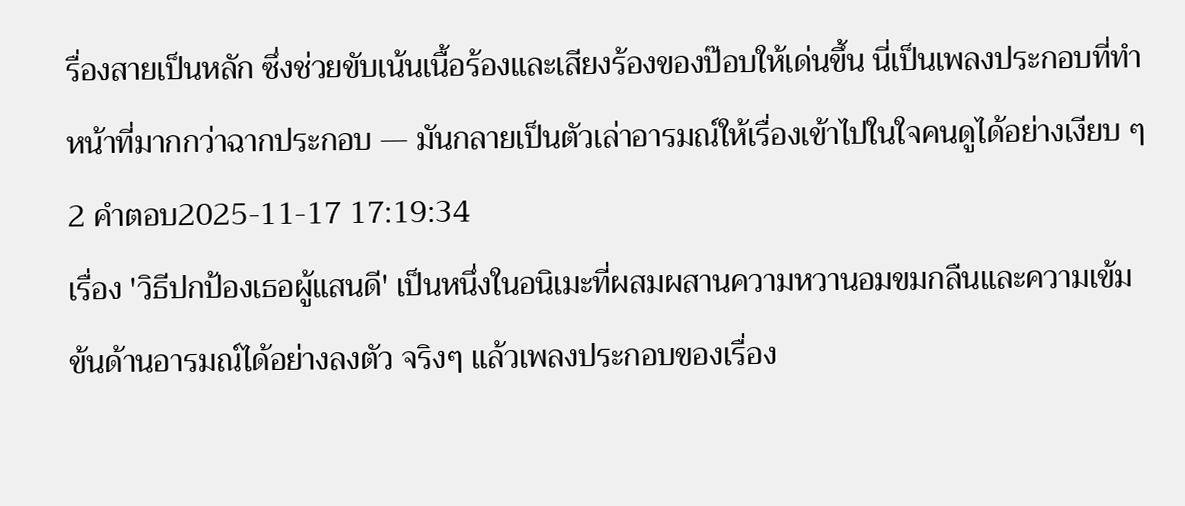รื่องสายเป็นหลัก ซึ่งช่วยขับเน้นเนื้อร้องและเสียงร้องของป๊อบให้เด่นขึ้น นี่เป็นเพลงประกอบที่ทำหน้าที่มากกว่าฉากประกอบ — มันกลายเป็นตัวเล่าอารมณ์ให้เรื่องเข้าไปในใจคนดูได้อย่างเงียบ ๆ
2 คำตอบ2025-11-17 17:19:34
เรื่อง 'วิธีปกป้องเธอผู้แสนดี' เป็นหนึ่งในอนิเมะที่ผสมผสานความหวานอมขมกลืนและความเข้มข้นด้านอารมณ์ได้อย่างลงตัว จริงๆ แล้วเพลงประกอบของเรื่อง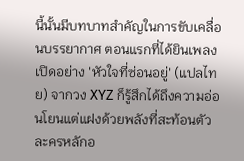นี้นั้นมีบทบาทสำคัญในการขับเคลื่อนบรรยากาศ ตอนแรกที่ได้ยินเพลงเปิดอย่าง 'หัวใจที่ซ่อนอยู่' (แปลไทย) จากวง XYZ ก็รู้สึกได้ถึงความอ่อนโยนแต่แฝงด้วยพลังที่สะท้อนตัวละครหลักอ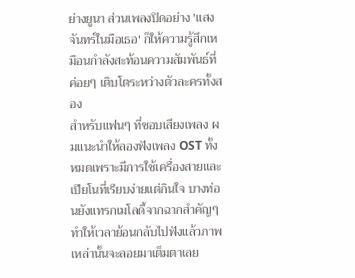ย่างยูนา ส่วนเพลงปิดอย่าง 'แสงจันทร์ในมือเธอ' ก็ให้ความรู้สึกเหมือนกำลังสะท้อนความสัมพันธ์ที่ค่อยๆ เติบโตระหว่างตัวละครทั้งสอง
สำหรับแฟนๆ ที่ชอบเสียงเพลง ผมแนะนำให้ลองฟังเพลง OST ทั้งหมดเพราะมีการใช้เครื่องสายและเปียโนที่เรียบง่ายแต่กินใจ บางท่อนยังแทรกเมโลดี้จากฉากสำคัญๆ ทำให้เวลาย้อนกลับไปฟังแล้วภาพเหล่านั้นจะลอยมาเต็มตาเลย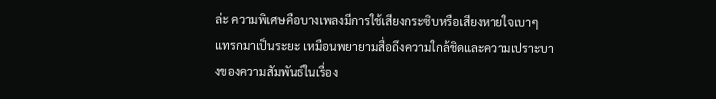ล่ะ ความพิเศษคือบางเพลงมีการใช้เสียงกระซิบหรือเสียงหายใจเบาๆ แทรกมาเป็นระยะ เหมือนพยายามสื่อถึงความใกล้ชิดและความเปราะบางของความสัมพันธ์ในเรื่อง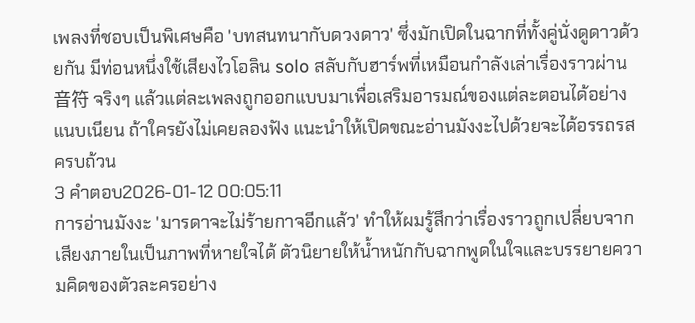เพลงที่ชอบเป็นพิเศษคือ 'บทสนทนากับดวงดาว' ซึ่งมักเปิดในฉากที่ทั้งคู่นั่งดูดาวด้วยกัน มีท่อนหนึ่งใช้เสียงไวโอลิน solo สลับกับฮาร์พที่เหมือนกำลังเล่าเรื่องราวผ่าน音符 จริงๆ แล้วแต่ละเพลงถูกออกแบบมาเพื่อเสริมอารมณ์ของแต่ละตอนได้อย่างแนบเนียน ถ้าใครยังไม่เคยลองฟัง แนะนำให้เปิดขณะอ่านมังงะไปด้วยจะได้อรรถรสครบถ้วน
3 คำตอบ2026-01-12 00:05:11
การอ่านมังงะ 'มารดาจะไม่ร้ายกาจอีกแล้ว' ทำให้ผมรู้สึกว่าเรื่องราวถูกเปลี่ยบจากเสียงภายในเป็นภาพที่หายใจได้ ตัวนิยายให้น้ำหนักกับฉากพูดในใจและบรรยายความคิดของตัวละครอย่าง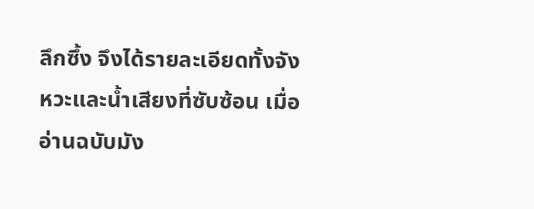ลึกซึ้ง จึงได้รายละเอียดทั้งจังหวะและน้ำเสียงที่ซับซ้อน เมื่ออ่านฉบับมัง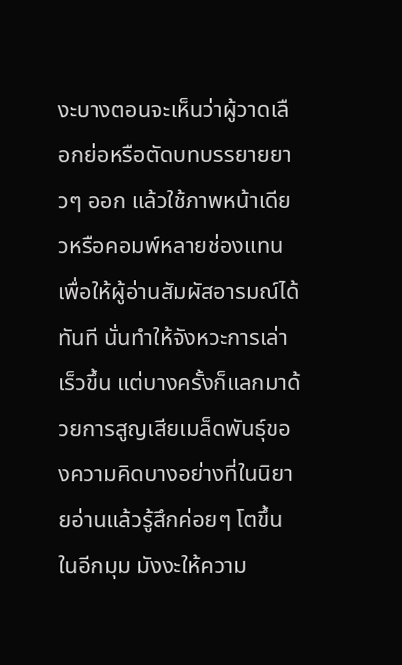งะบางตอนจะเห็นว่าผู้วาดเลือกย่อหรือตัดบทบรรยายยาวๆ ออก แล้วใช้ภาพหน้าเดียวหรือคอมพ์หลายช่องแทน เพื่อให้ผู้อ่านสัมผัสอารมณ์ได้ทันที นั่นทำให้จังหวะการเล่าเร็วขึ้น แต่บางครั้งก็แลกมาด้วยการสูญเสียเมล็ดพันธุ์ของความคิดบางอย่างที่ในนิยายอ่านแล้วรู้สึกค่อยๆ โตขึ้น
ในอีกมุม มังงะให้ความ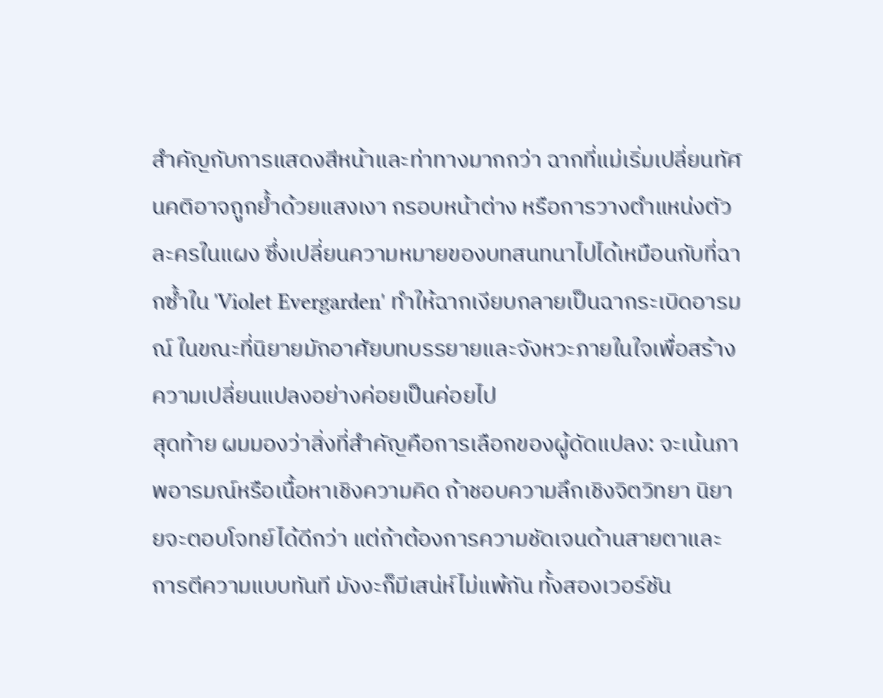สำคัญกับการแสดงสีหน้าและท่าทางมากกว่า ฉากที่แม่เริ่มเปลี่ยนทัศนคติอาจถูกย้ำด้วยแสงเงา กรอบหน้าต่าง หรือการวางตำแหน่งตัวละครในแผง ซึ่งเปลี่ยนความหมายของบทสนทนาไปได้เหมือนกับที่ฉากซ้ำใน 'Violet Evergarden' ทำให้ฉากเงียบกลายเป็นฉากระเบิดอารมณ์ ในขณะที่นิยายมักอาศัยบทบรรยายและจังหวะภายในใจเพื่อสร้างความเปลี่ยนแปลงอย่างค่อยเป็นค่อยไป
สุดท้าย ผมมองว่าสิ่งที่สำคัญคือการเลือกของผู้ดัดแปลง: จะเน้นภาพอารมณ์หรือเนื้อหาเชิงความคิด ถ้าชอบความลึกเชิงจิตวิทยา นิยายจะตอบโจทย์ได้ดีกว่า แต่ถ้าต้องการความชัดเจนด้านสายตาและการตีความแบบทันที มังงะก็มีเสน่ห์ไม่แพ้กัน ทั้งสองเวอร์ชัน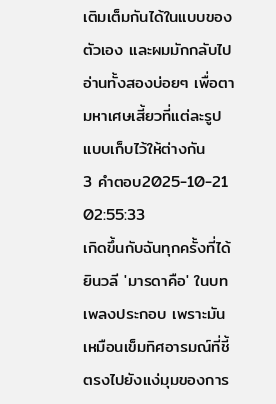เติมเต็มกันได้ในแบบของตัวเอง และผมมักกลับไปอ่านทั้งสองบ่อยๆ เพื่อตามหาเศษเสี้ยวที่แต่ละรูปแบบเก็บไว้ให้ต่างกัน
3 คำตอบ2025-10-21 02:55:33
เกิดขึ้นกับฉันทุกครั้งที่ได้ยินวลี 'มารดาคือ' ในบทเพลงประกอบ เพราะมันเหมือนเข็มทิศอารมณ์ที่ชี้ตรงไปยังแง่มุมของการ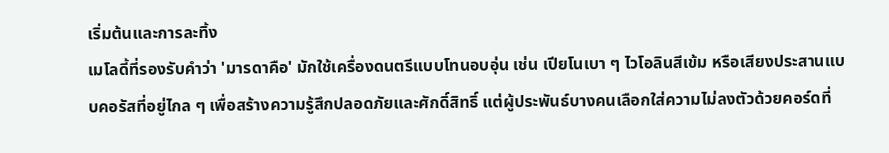เริ่มต้นและการละทิ้ง
เมโลดี้ที่รองรับคำว่า 'มารดาคือ' มักใช้เครื่องดนตรีแบบโทนอบอุ่น เช่น เปียโนเบา ๆ ไวโอลินสีเข้ม หรือเสียงประสานแบบคอรัสที่อยู่ไกล ๆ เพื่อสร้างความรู้สึกปลอดภัยและศักดิ์สิทธิ์ แต่ผู้ประพันธ์บางคนเลือกใส่ความไม่ลงตัวด้วยคอร์ดที่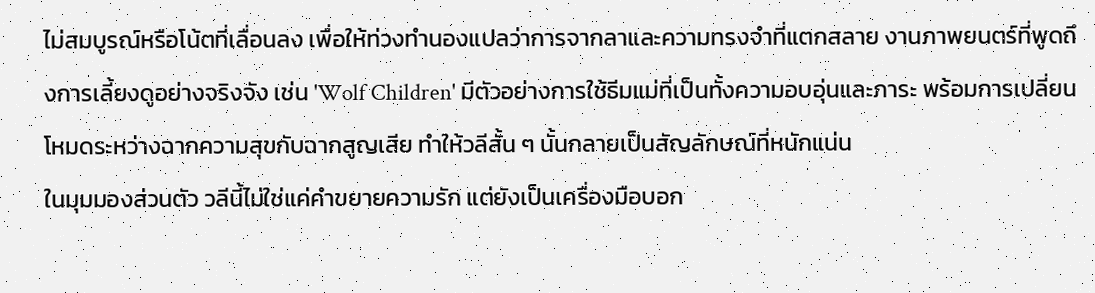ไม่สมบูรณ์หรือโน้ตที่เลื่อนลง เพื่อให้ท่วงทำนองแปลว่าการจากลาและความทรงจำที่แตกสลาย งานภาพยนตร์ที่พูดถึงการเลี้ยงดูอย่างจริงจัง เช่น 'Wolf Children' มีตัวอย่างการใช้ธีมแม่ที่เป็นทั้งความอบอุ่นและภาระ พร้อมการเปลี่ยนโหมดระหว่างฉากความสุขกับฉากสูญเสีย ทำให้วลีสั้น ๆ นั้นกลายเป็นสัญลักษณ์ที่หนักแน่น
ในมุมมองส่วนตัว วลีนี้ไม่ใช่แค่คำขยายความรัก แต่ยังเป็นเครื่องมือบอก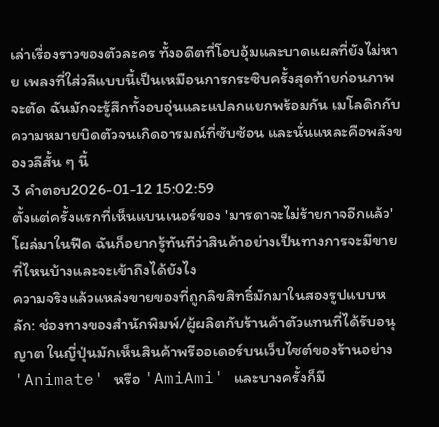เล่าเรื่องราวของตัวละคร ทั้งอดีตที่โอบอุ้มและบาดแผลที่ยังไม่หาย เพลงที่ใส่วลีแบบนี้เป็นเหมือนการกระซิบครั้งสุดท้ายก่อนภาพจะตัด ฉันมักจะรู้สึกทั้งอบอุ่นและแปลกแยกพร้อมกัน เมโลดิกกับความหมายบิดตัวจนเกิดอารมณ์ที่ซับซ้อน และนั่นแหละคือพลังของวลีสั้น ๆ นี้
3 คำตอบ2026-01-12 15:02:59
ตั้งแต่ครั้งแรกที่เห็นแบนเนอร์ของ 'มารดาจะไม่ร้ายกาจอีกแล้ว' โผล่มาในฟีด ฉันก็อยากรู้ทันทีว่าสินค้าอย่างเป็นทางการจะมีขายที่ไหนบ้างและจะเข้าถึงได้ยังไง
ความจริงแล้วแหล่งขายของที่ถูกลิขสิทธิ์มักมาในสองรูปแบบหลัก: ช่องทางของสำนักพิมพ์/ผู้ผลิตกับร้านค้าตัวแทนที่ได้รับอนุญาต ในญี่ปุ่นมักเห็นสินค้าพรีออเดอร์บนเว็บไซต์ของร้านอย่าง 'Animate' หรือ 'AmiAmi' และบางครั้งก็มี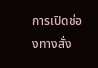การเปิดช่องทางสั่ง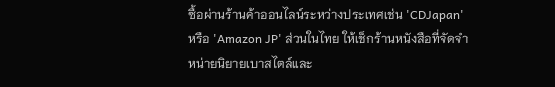ซื้อผ่านร้านค้าออนไลน์ระหว่างประเทศเช่น 'CDJapan' หรือ 'Amazon JP' ส่วนในไทย ให้เช็กร้านหนังสือที่จัดจำหน่ายนิยายเบาสไตล์และ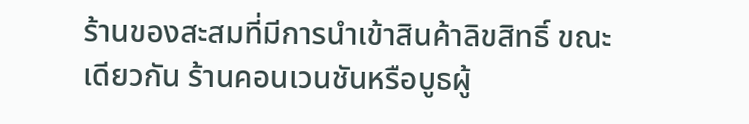ร้านของสะสมที่มีการนำเข้าสินค้าลิขสิทธิ์ ขณะเดียวกัน ร้านคอนเวนชันหรือบูธผู้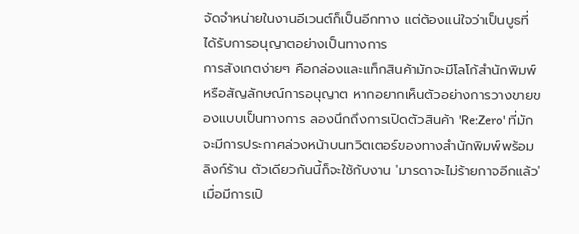จัดจำหน่ายในงานอีเวนต์ก็เป็นอีกทาง แต่ต้องแน่ใจว่าเป็นบูธที่ได้รับการอนุญาตอย่างเป็นทางการ
การสังเกตง่ายๆ คือกล่องและแท็กสินค้ามักจะมีโลโก้สำนักพิมพ์หรือสัญลักษณ์การอนุญาต หากอยากเห็นตัวอย่างการวางขายของแบบเป็นทางการ ลองนึกถึงการเปิดตัวสินค้า 'Re:Zero' ที่มักจะมีการประกาศล่วงหน้าบนทวิตเตอร์ของทางสำนักพิมพ์พร้อมลิงก์ร้าน ตัวเดียวกันนี้ก็จะใช้กับงาน 'มารดาจะไม่ร้ายกาจอีกแล้ว' เมื่อมีการเปิ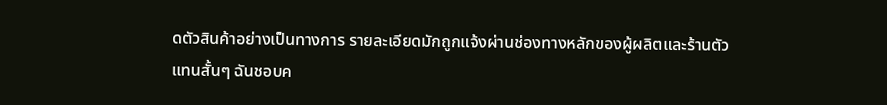ดตัวสินค้าอย่างเป็นทางการ รายละเอียดมักถูกแจ้งผ่านช่องทางหลักของผู้ผลิตและร้านตัวแทนสั้นๆ ฉันชอบค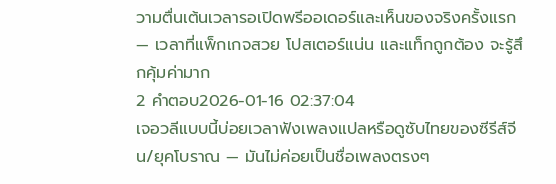วามตื่นเต้นเวลารอเปิดพรีออเดอร์และเห็นของจริงครั้งแรก — เวลาที่แพ็กเกจสวย โปสเตอร์แน่น และแท็กถูกต้อง จะรู้สึกคุ้มค่ามาก
2 คำตอบ2026-01-16 02:37:04
เจอวลีแบบนี้บ่อยเวลาฟังเพลงแปลหรือดูซับไทยของซีรีส์จีน/ยุคโบราณ — มันไม่ค่อยเป็นชื่อเพลงตรงๆ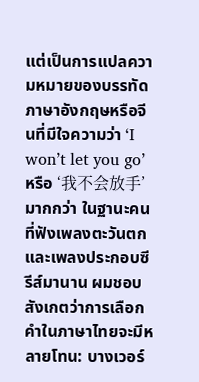แต่เป็นการแปลความหมายของบรรทัดภาษาอังกฤษหรือจีนที่มีใจความว่า ‘I won’t let you go’ หรือ ‘我不会放手’ มากกว่า ในฐานะคนที่ฟังเพลงตะวันตกและเพลงประกอบซีรีส์มานาน ผมชอบสังเกตว่าการเลือกคำในภาษาไทยจะมีหลายโทน: บางเวอร์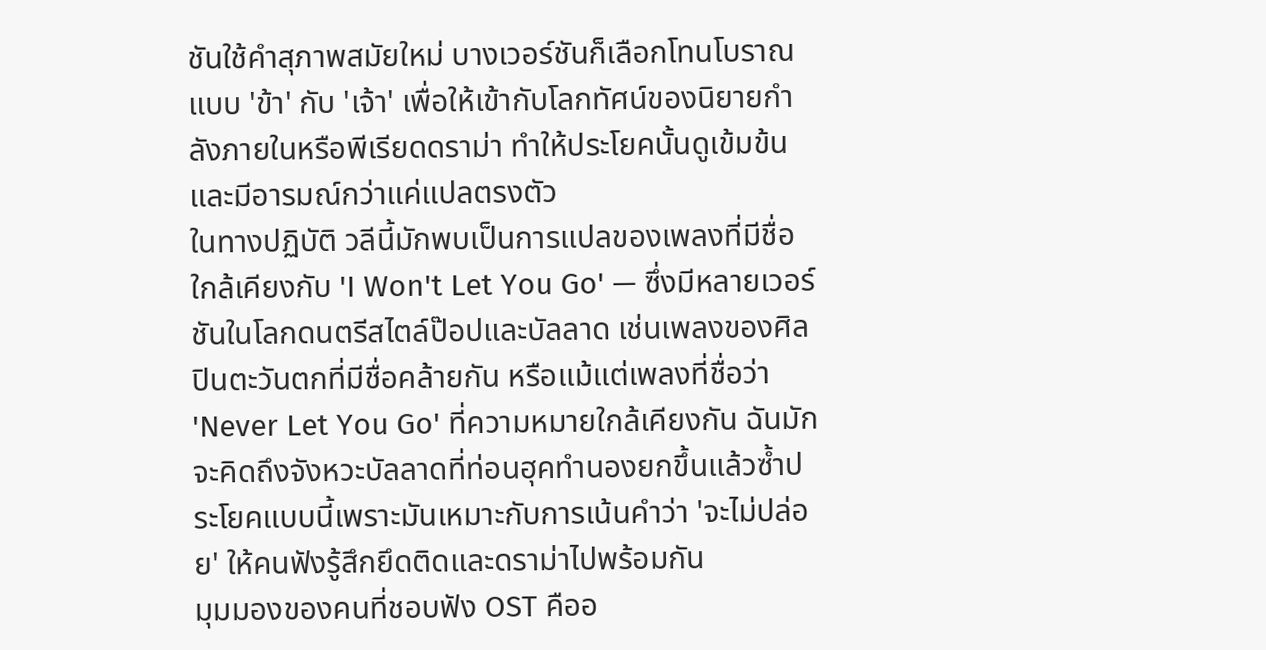ชันใช้คำสุภาพสมัยใหม่ บางเวอร์ชันก็เลือกโทนโบราณแบบ 'ข้า' กับ 'เจ้า' เพื่อให้เข้ากับโลกทัศน์ของนิยายกำลังภายในหรือพีเรียดดราม่า ทำให้ประโยคนั้นดูเข้มข้นและมีอารมณ์กว่าแค่แปลตรงตัว
ในทางปฏิบัติ วลีนี้มักพบเป็นการแปลของเพลงที่มีชื่อใกล้เคียงกับ 'I Won't Let You Go' — ซึ่งมีหลายเวอร์ชันในโลกดนตรีสไตล์ป๊อปและบัลลาด เช่นเพลงของศิลปินตะวันตกที่มีชื่อคล้ายกัน หรือแม้แต่เพลงที่ชื่อว่า 'Never Let You Go' ที่ความหมายใกล้เคียงกัน ฉันมักจะคิดถึงจังหวะบัลลาดที่ท่อนฮุคทำนองยกขึ้นแล้วซ้ำประโยคแบบนี้เพราะมันเหมาะกับการเน้นคำว่า 'จะไม่ปล่อย' ให้คนฟังรู้สึกยึดติดและดราม่าไปพร้อมกัน
มุมมองของคนที่ชอบฟัง OST คืออ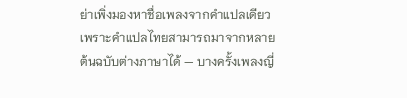ย่าเพิ่งมองหาชื่อเพลงจากคำแปลเดียว เพราะคำแปลไทยสามารถมาจากหลายต้นฉบับต่างภาษาได้ — บางครั้งเพลงญี่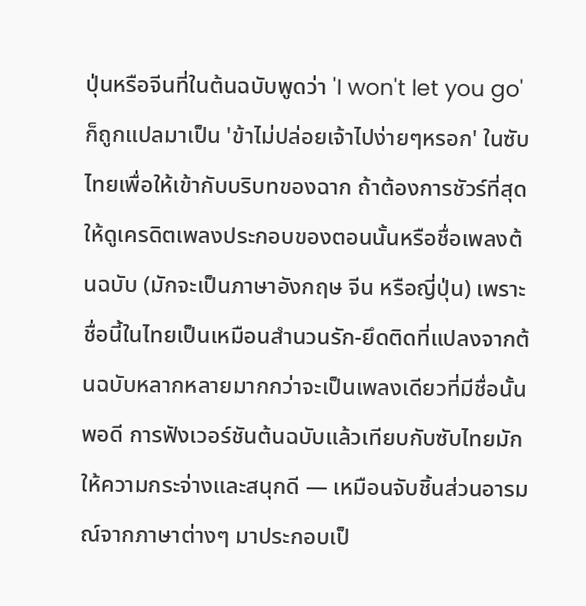ปุ่นหรือจีนที่ในต้นฉบับพูดว่า 'I won't let you go' ก็ถูกแปลมาเป็น 'ข้าไม่ปล่อยเจ้าไปง่ายๆหรอก' ในซับไทยเพื่อให้เข้ากับบริบทของฉาก ถ้าต้องการชัวร์ที่สุด ให้ดูเครดิตเพลงประกอบของตอนนั้นหรือชื่อเพลงต้นฉบับ (มักจะเป็นภาษาอังกฤษ จีน หรือญี่ปุ่น) เพราะชื่อนี้ในไทยเป็นเหมือนสำนวนรัก-ยึดติดที่แปลงจากต้นฉบับหลากหลายมากกว่าจะเป็นเพลงเดียวที่มีชื่อนั้นพอดี การฟังเวอร์ชันต้นฉบับแล้วเทียบกับซับไทยมักให้ความกระจ่างและสนุกดี — เหมือนจับชิ้นส่วนอารมณ์จากภาษาต่างๆ มาประกอบเป็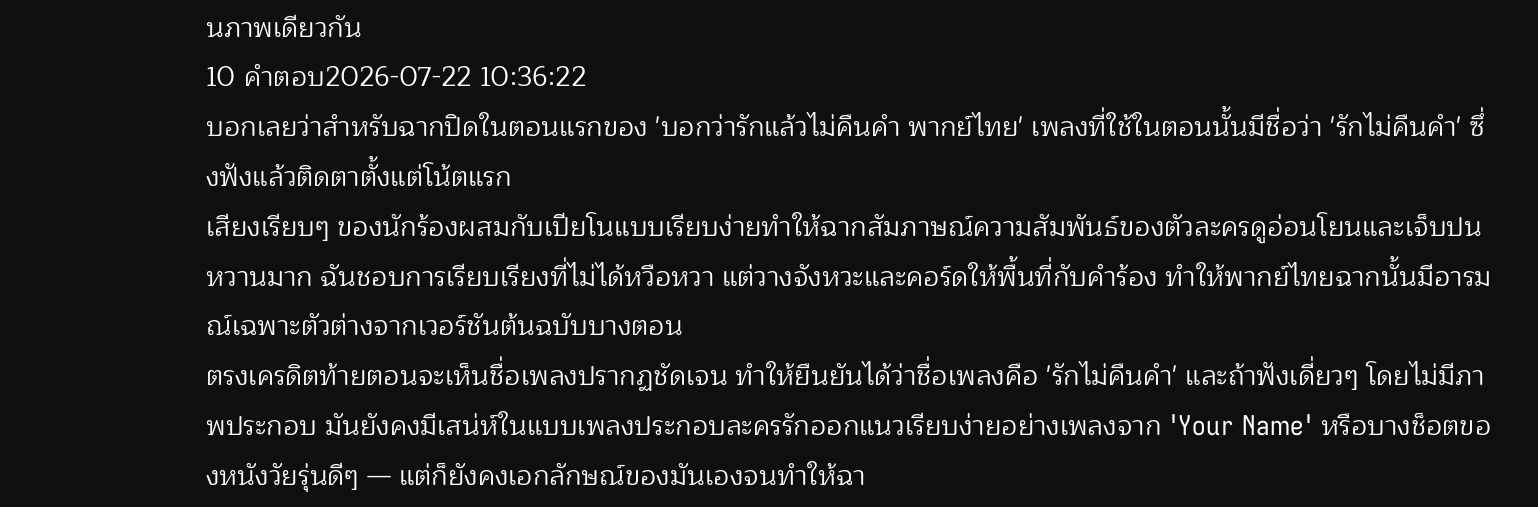นภาพเดียวกัน
10 คำตอบ2026-07-22 10:36:22
บอกเลยว่าสำหรับฉากปิดในตอนแรกของ 'บอกว่ารักแล้วไม่คืนคำ พากย์ไทย' เพลงที่ใช้ในตอนนั้นมีชื่อว่า 'รักไม่คืนคำ' ซึ่งฟังแล้วติดตาตั้งแต่โน้ตแรก
เสียงเรียบๆ ของนักร้องผสมกับเปียโนแบบเรียบง่ายทำให้ฉากสัมภาษณ์ความสัมพันธ์ของตัวละครดูอ่อนโยนและเจ็บปนหวานมาก ฉันชอบการเรียบเรียงที่ไม่ได้หวือหวา แต่วางจังหวะและคอร์ดให้พื้นที่กับคำร้อง ทำให้พากย์ไทยฉากนั้นมีอารมณ์เฉพาะตัวต่างจากเวอร์ชันต้นฉบับบางตอน
ตรงเครดิตท้ายตอนจะเห็นชื่อเพลงปรากฏชัดเจน ทำให้ยืนยันได้ว่าชื่อเพลงคือ 'รักไม่คืนคำ' และถ้าฟังเดี่ยวๆ โดยไม่มีภาพประกอบ มันยังคงมีเสน่ห์ในแบบเพลงประกอบละครรักออกแนวเรียบง่ายอย่างเพลงจาก 'Your Name' หรือบางช็อตของหนังวัยรุ่นดีๆ — แต่ก็ยังคงเอกลักษณ์ของมันเองจนทำให้ฉา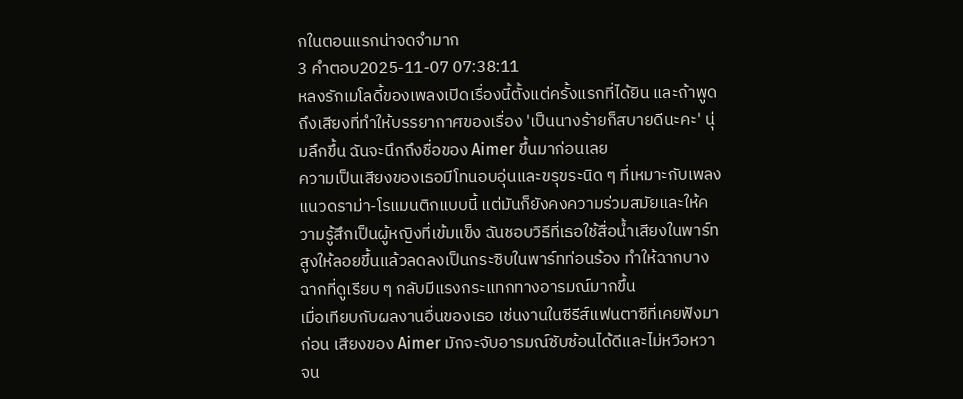กในตอนแรกน่าจดจำมาก
3 คำตอบ2025-11-07 07:38:11
หลงรักเมโลดี้ของเพลงเปิดเรื่องนี้ตั้งแต่ครั้งแรกที่ได้ยิน และถ้าพูดถึงเสียงที่ทำให้บรรยากาศของเรื่อง 'เป็นนางร้ายก็สบายดีนะคะ' นุ่มลึกขึ้น ฉันจะนึกถึงชื่อของ Aimer ขึ้นมาก่อนเลย
ความเป็นเสียงของเธอมีโทนอบอุ่นและขรุขระนิด ๆ ที่เหมาะกับเพลงแนวดราม่า-โรแมนติกแบบนี้ แต่มันก็ยังคงความร่วมสมัยและให้ความรู้สึกเป็นผู้หญิงที่เข้มแข็ง ฉันชอบวิธีที่เธอใช้สื่อน้ำเสียงในพาร์ทสูงให้ลอยขึ้นแล้วลดลงเป็นกระซิบในพาร์ทท่อนร้อง ทำให้ฉากบางฉากที่ดูเรียบ ๆ กลับมีแรงกระแทกทางอารมณ์มากขึ้น
เมื่อเทียบกับผลงานอื่นของเธอ เช่นงานในซีรีส์แฟนตาซีที่เคยฟังมาก่อน เสียงของ Aimer มักจะจับอารมณ์ซับซ้อนได้ดีและไม่หวือหวาจน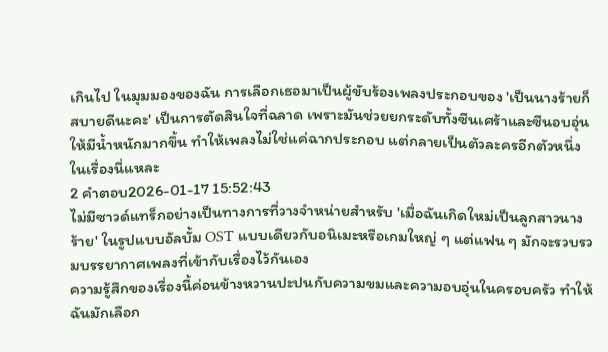เกินไป ในมุมมองของฉัน การเลือกเธอมาเป็นผู้ขับร้องเพลงประกอบของ 'เป็นนางร้ายก็สบายดีนะคะ' เป็นการตัดสินใจที่ฉลาด เพราะมันช่วยยกระดับทั้งซีนเศร้าและซีนอบอุ่นให้มีน้ำหนักมากขึ้น ทำให้เพลงไม่ใช่แค่ฉากประกอบ แต่กลายเป็นตัวละครอีกตัวหนึ่งในเรื่องนี่แหละ
2 คำตอบ2026-01-17 15:52:43
ไม่มีซาวด์แทร็กอย่างเป็นทางการที่วางจำหน่ายสำหรับ 'เมื่อฉันเกิดใหม่เป็นลูกสาวนางร้าย' ในรูปแบบอัลบั้ม OST แบบเดียวกับอนิเมะหรือเกมใหญ่ ๆ แต่แฟน ๆ มักจะรวบรวมบรรยากาศเพลงที่เข้ากับเรื่องไว้กันเอง
ความรู้สึกของเรื่องนี้ค่อนข้างหวานปะปนกับความขมและความอบอุ่นในครอบครัว ทำให้ฉันมักเลือก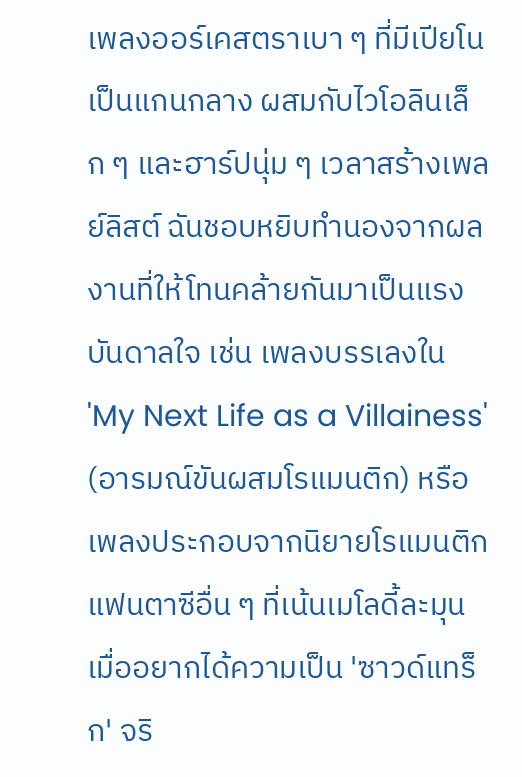เพลงออร์เคสตราเบา ๆ ที่มีเปียโนเป็นแกนกลาง ผสมกับไวโอลินเล็ก ๆ และฮาร์ปนุ่ม ๆ เวลาสร้างเพลย์ลิสต์ ฉันชอบหยิบทำนองจากผลงานที่ให้โทนคล้ายกันมาเป็นแรงบันดาลใจ เช่น เพลงบรรเลงใน 'My Next Life as a Villainess' (อารมณ์ขันผสมโรแมนติก) หรือเพลงประกอบจากนิยายโรแมนติกแฟนตาซีอื่น ๆ ที่เน้นเมโลดี้ละมุน
เมื่ออยากได้ความเป็น 'ซาวด์แทร็ก' จริ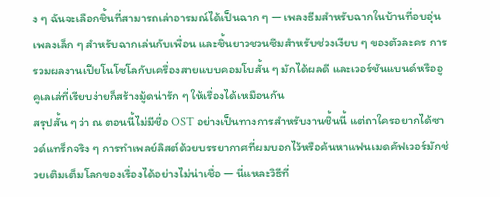ง ๆ ฉันจะเลือกชิ้นที่สามารถเล่าอารมณ์ได้เป็นฉาก ๆ — เพลงธีมสำหรับฉากในบ้านที่อบอุ่น เพลงเล็ก ๆ สำหรับฉากเล่นกับเพื่อน และชิ้นยาวชวนซึมสำหรับช่วงเงียบ ๆ ของตัวละคร การรวมผลงานเปียโนโซโลกับเครื่องสายแบบคอมโบสั้น ๆ มักได้ผลดี และเวอร์ชันแบนด์หรืออูคูเลเล่ที่เรียบง่ายก็สร้างมู้ดน่ารัก ๆ ให้เรื่องได้เหมือนกัน
สรุปสั้น ๆ ว่า ณ ตอนนี้ไม่มีชื่อ OST อย่างเป็นทางการสำหรับงานชิ้นนี้ แต่ถาใครอยากได้ซาวด์แทร็กจริง ๆ การทำเพลย์ลิสต์ด้วยบรรยากาศที่ผมบอกไว้หรือค้นหาแฟนเมดคัฟเวอร์มักช่วยเติมเต็มโลกของเรื่องได้อย่างไม่น่าเชื่อ — นี่แหละวิธีที่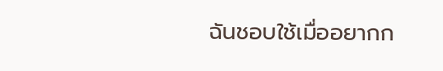ฉันชอบใช้เมื่ออยากก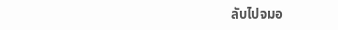ลับไปจมอ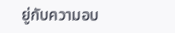ยู่กับความอบ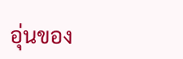อุ่นของ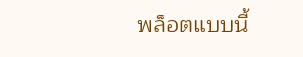พล็อตแบบนี้